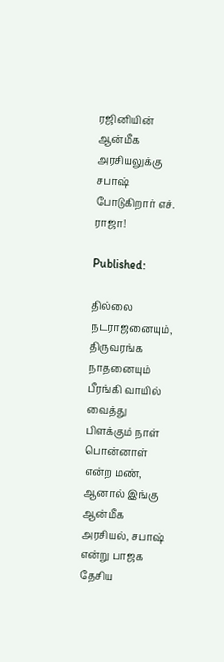ரஜினியின் ஆன்மீக அரசியலுக்கு சபாஷ் போடுகிறார் எச். ராஜா!

Published:

தில்லை நடராஜனையும், திருவரங்க நாதனையும் பீரங்கி வாயில் வைத்து பிளக்கும் நாள் பொன்னாள் என்ற மண், ஆனால் இங்கு ஆன்மீக அரசியல், சபாஷ் என்று பாஜக தேசிய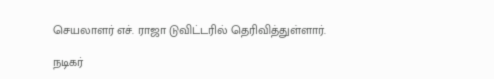செயலாளர் எச். ராஜா டுவிட்டரில் தெரிவித்துள்ளார்.

நடிகர்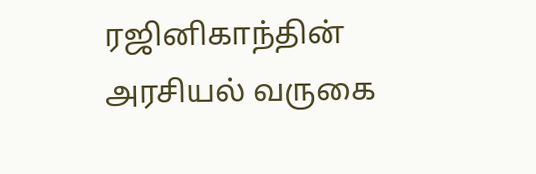ரஜினிகாந்தின் அரசியல் வருகை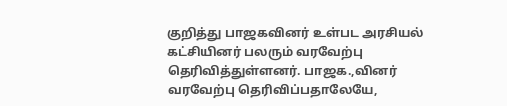குறித்து பாஜகவினர் உள்பட அரசியல் கட்சியினர் பலரும் வரவேற்பு தெரிவித்துள்ளனர். பாஜக.,வினர் வரவேற்பு தெரிவிப்பதாலேயே,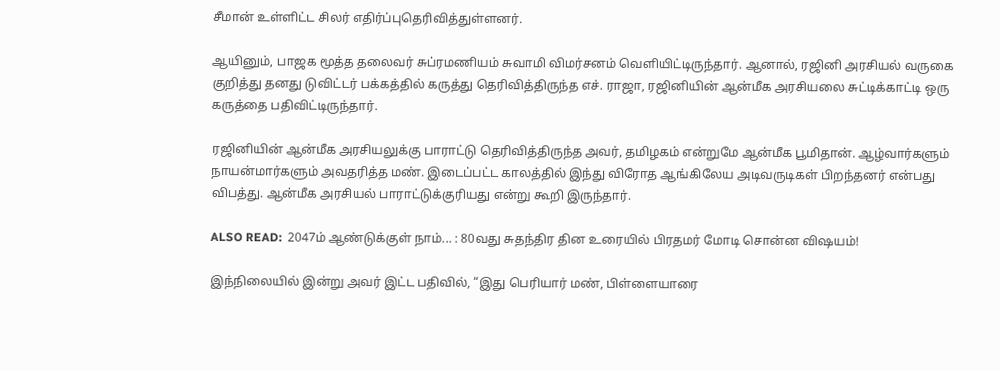சீமான் உள்ளிட்ட சிலர் எதிர்ப்புதெரிவித்துள்ளனர்.

ஆயினும், பாஜக மூத்த தலைவர் சுப்ரமணியம் சுவாமி விமர்சனம் வெளியிட்டிருந்தார். ஆனால், ரஜினி அரசியல் வருகை குறித்து தனது டுவிட்டர் பக்கத்தில் கருத்து தெரிவித்திருந்த எச். ராஜா, ரஜினியின் ஆன்மீக அரசியலை சுட்டிக்காட்டி ஒரு கருத்தை பதிவிட்டிருந்தார்.

ரஜினியின் ஆன்மீக அரசியலுக்கு பாராட்டு தெரிவித்திருந்த அவர், தமிழகம் என்றுமே ஆன்மீக பூமிதான். ஆழ்வார்களும் நாயன்மார்களும் அவதரித்த மண். இடைப்பட்ட காலத்தில் இந்து விரோத ஆங்கிலேய அடிவருடிகள் பிறந்தனர் என்பது விபத்து. ஆன்மீக அரசியல் பாராட்டுக்குரியது என்று கூறி இருந்தார்.

ALSO READ:  2047ம் ஆண்டுக்குள் நாம்... : 80வது சுதந்திர தின உரையில் பிரதமர் மோடி சொன்ன விஷயம்!

இந்நிலையில் இன்று அவர் இட்ட பதிவில், “இது பெரியார் மண், பிள்ளையாரை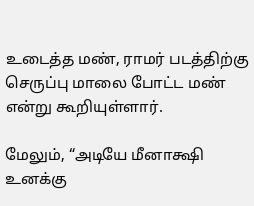உடைத்த மண், ராமர் படத்திற்கு செருப்பு மாலை போட்ட மண் என்று கூறியுள்ளார்.

மேலும், “அடியே மீனாக்ஷி உனக்கு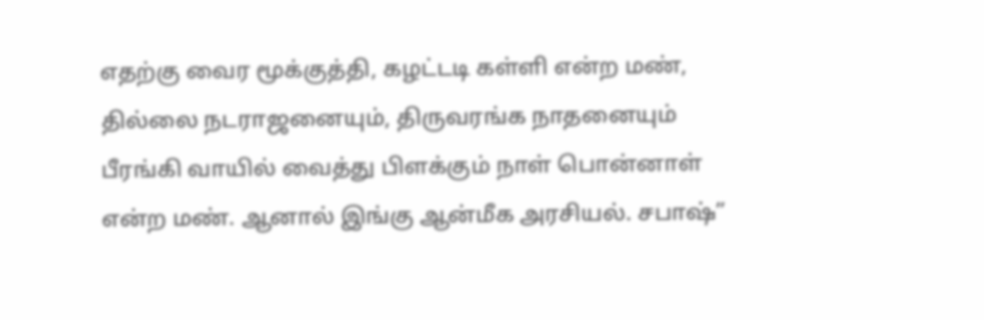எதற்கு வைர மூக்குத்தி, கழட்டடி கள்ளி என்ற மண், தில்லை நடராஜனையும், திருவரங்க நாதனையும் பீரங்கி வாயில் வைத்து பிளக்கும் நாள் பொன்னாள் என்ற மண். ஆனால் இங்கு ஆன்மீக அரசியல். சபாஷ்”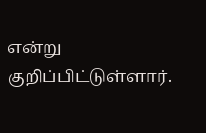என்று குறிப்பிட்டுள்ளார்.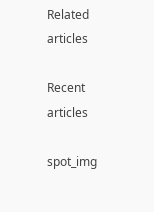Related articles

Recent articles

spot_img